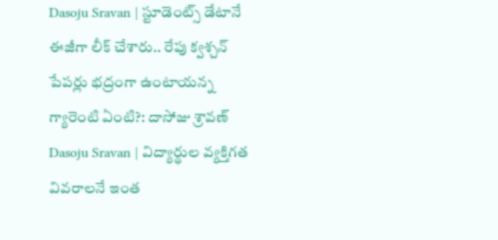Dasoju Sravan | స్టూడెంట్స్ డేటానే ఈజీగా లీక్ చేశారు.. రేపు క్వశ్చన్ పేపర్లు భద్రంగా ఉంటాయన్న గ్యారెంటి ఏంటి?: దాసోజు శ్రావణ్
Dasoju Sravan | విద్యార్థుల వ్యక్తిగత వివరాలనే ఇంత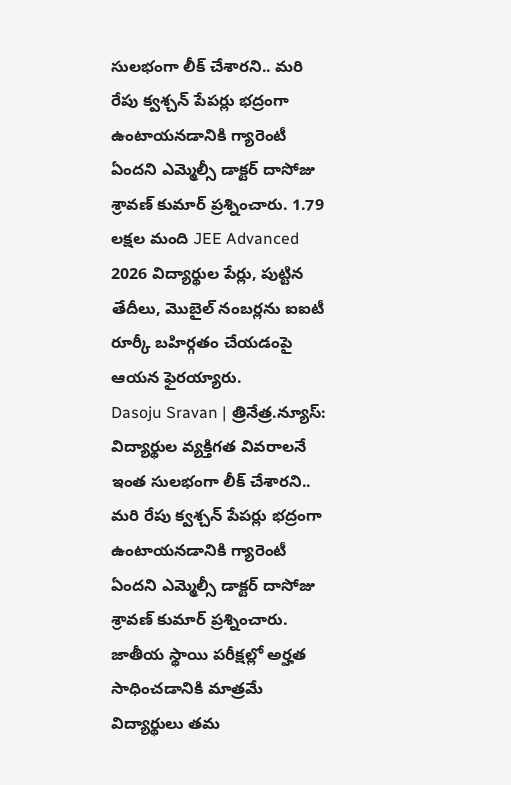సులభంగా లీక్ చేశారని.. మరి రేపు క్వశ్చన్ పేపర్లు భద్రంగా ఉంటాయనడానికి గ్యారెంటీ ఏందని ఎమ్మెల్సీ డాక్టర్ దాసోజు శ్రావణ్ కుమార్ ప్రశ్నించారు. 1.79 లక్షల మంది JEE Advanced 2026 విద్యార్థుల పేర్లు, పుట్టిన తేదీలు, మొబైల్ నంబర్లను ఐఐటీ రూర్కీ బహిర్గతం చేయడంపై ఆయన ఫైరయ్యారు.
Dasoju Sravan | త్రినేత్ర.న్యూస్: విద్యార్థుల వ్యక్తిగత వివరాలనే ఇంత సులభంగా లీక్ చేశారని.. మరి రేపు క్వశ్చన్ పేపర్లు భద్రంగా ఉంటాయనడానికి గ్యారెంటీ ఏందని ఎమ్మెల్సీ డాక్టర్ దాసోజు శ్రావణ్ కుమార్ ప్రశ్నించారు. జాతీయ స్థాయి పరీక్షల్లో అర్హత సాధించడానికి మాత్రమే విద్యార్థులు తమ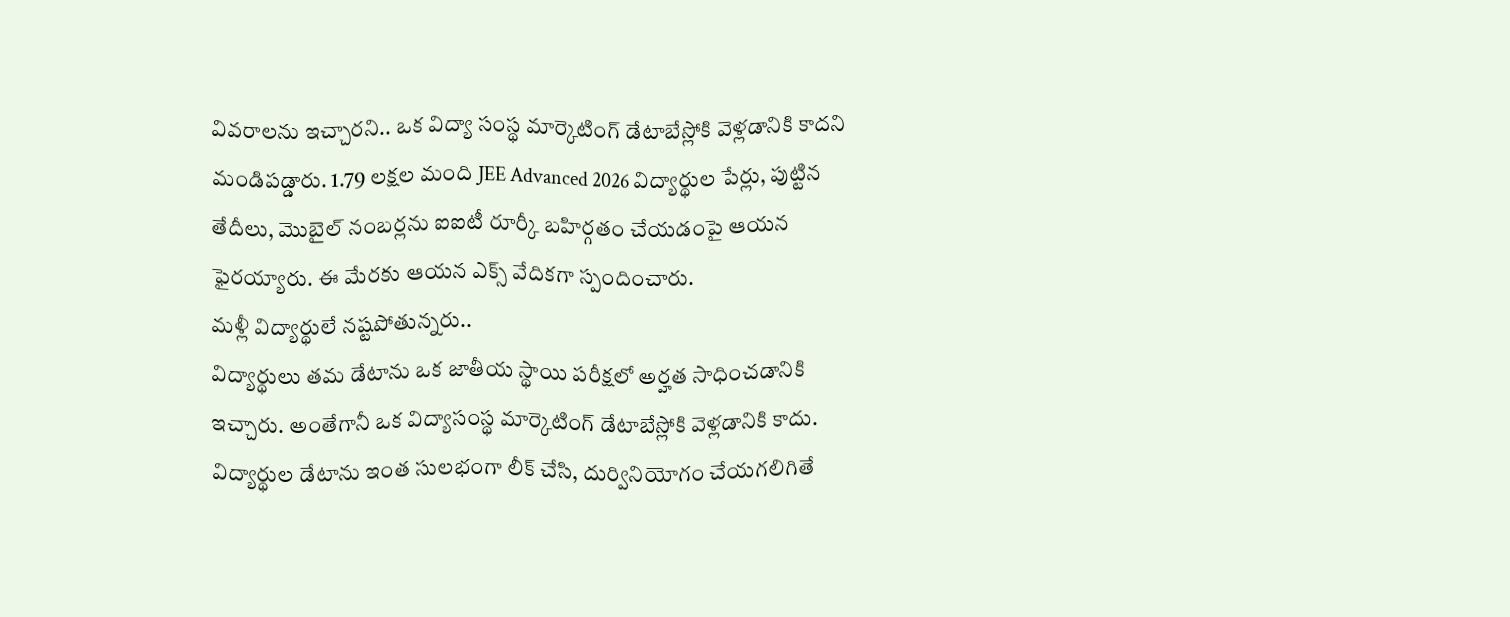వివరాలను ఇచ్చారని.. ఒక విద్యా సంస్థ మార్కెటింగ్ డేటాబేస్లోకి వెళ్లడానికి కాదని మండిపడ్డారు. 1.79 లక్షల మంది JEE Advanced 2026 విద్యార్థుల పేర్లు, పుట్టిన తేదీలు, మొబైల్ నంబర్లను ఐఐటీ రూర్కీ బహిర్గతం చేయడంపై ఆయన ఫైరయ్యారు. ఈ మేరకు ఆయన ఎక్స్ వేదికగా స్పందించారు.
మళ్లీ విద్యార్థులే నష్టపోతున్నరు..
విద్యార్థులు తమ డేటాను ఒక జాతీయ స్థాయి పరీక్షలో అర్హత సాధించడానికి ఇచ్చారు. అంతేగానీ ఒక విద్యాసంస్థ మార్కెటింగ్ డేటాబేస్లోకి వెళ్లడానికి కాదు. విద్యార్థుల డేటాను ఇంత సులభంగా లీక్ చేసి, దుర్వినియోగం చేయగలిగితే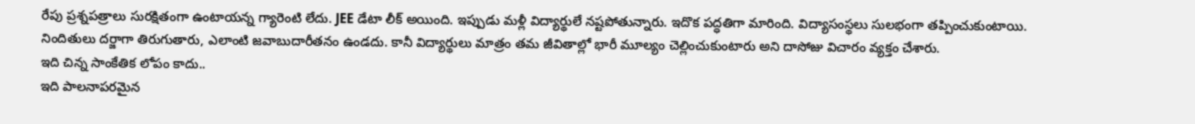రేపు ప్రశ్నపత్రాలు సురక్షితంగా ఉంటాయన్న గ్యారెంటి లేదు. JEE డేటా లీక్ అయింది. ఇప్పుడు మళ్లీ విద్యార్థులే నష్టపోతున్నారు. ఇదొక పద్ధతిగా మారింది. విద్యాసంస్థలు సులభంగా తప్పించుకుంటాయి. నిందితులు దర్జాగా తిరుగుతారు, ఎలాంటి జవాబుదారీతనం ఉండదు. కానీ విద్యార్థులు మాత్రం తమ జీవితాల్లో భారీ మూల్యం చెల్లించుకుంటారు అని దాసోజు విచారం వ్యక్తం చేశారు.
ఇది చిన్న సాంకేతిక లోపం కాదు..
ఇది పాలనాపరమైన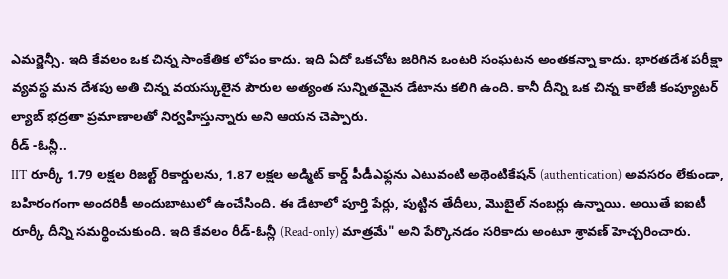ఎమర్జెన్సీ. ఇది కేవలం ఒక చిన్న సాంకేతిక లోపం కాదు. ఇది ఏదో ఒకచోట జరిగిన ఒంటరి సంఘటన అంతకన్నా కాదు. భారతదేశ పరీక్షా వ్యవస్థ మన దేశపు అతి చిన్న వయస్కులైన పౌరుల అత్యంత సున్నితమైన డేటాను కలిగి ఉంది. కానీ దీన్ని ఒక చిన్న కాలేజీ కంప్యూటర్ ల్యాబ్ భద్రతా ప్రమాణాలతో నిర్వహిస్తున్నారు అని ఆయన చెప్పారు.
రీడ్ -ఓన్లీ..
IIT రూర్కీ 1.79 లక్షల రిజల్ట్ రికార్డులను, 1.87 లక్షల అడ్మిట్ కార్డ్ పీడీఎఫ్లను ఎటువంటి అథెంటికేషన్ (authentication) అవసరం లేకుండా, బహిరంగంగా అందరికీ అందుబాటులో ఉంచేసింది. ఈ డేటాలో పూర్తి పేర్లు, పుట్టిన తేదీలు, మొబైల్ నంబర్లు ఉన్నాయి. అయితే ఐఐటీ రూర్కీ దీన్ని సమర్థించుకుంది. ఇది కేవలం రీడ్-ఓన్లీ (Read-only) మాత్రమే" అని పేర్కొనడం సరికాదు అంటూ శ్రావణ్ హెచ్చరించారు.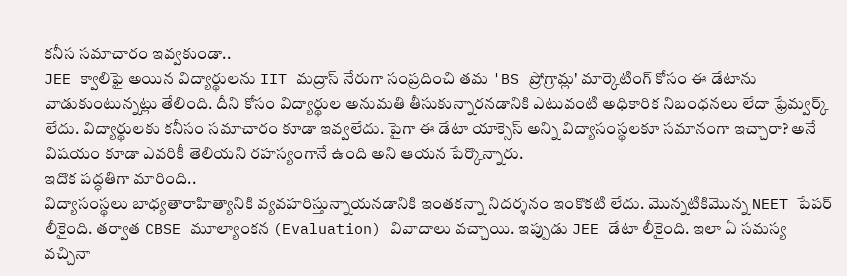కనీస సమాచారం ఇవ్వకుండా..
JEE క్వాలిఫై అయిన విద్యార్థులను IIT మద్రాస్ నేరుగా సంప్రదించి తమ 'BS ప్రోగ్రామ్ల' మార్కెటింగ్ కోసం ఈ డేటాను వాడుకుంటున్నట్లు తేలింది. దీని కోసం విద్యార్థుల అనుమతి తీసుకున్నారనడానికి ఎటువంటి అధికారిక నిబంధనలు లేదా ఫ్రేమ్వర్క్ లేదు. విద్యార్థులకు కనీసం సమాచారం కూడా ఇవ్వలేదు. పైగా ఈ డేటా యాక్సెస్ అన్ని విద్యాసంస్థలకూ సమానంగా ఇచ్చారా? అనే విషయం కూడా ఎవరికీ తెలియని రహస్యంగానే ఉంది అని ఆయన పేర్కొన్నారు.
ఇదొక పద్ధతిగా మారింది..
విద్యాసంస్థలు బాధ్యతారాహిత్యానికి వ్యవహరిస్తున్నాయనడానికి ఇంతకన్నా నిదర్శనం ఇంకొకటి లేదు. మొన్నటికిమొన్న NEET పేపర్ లీకైంది. తర్వాత CBSE మూల్యాంకన (Evaluation) వివాదాలు వచ్చాయి. ఇప్పుడు JEE డేటా లీకైంది. ఇలా ఏ సమస్య వచ్చినా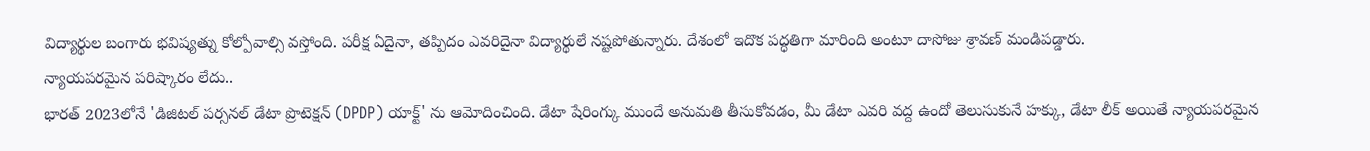విద్యార్థుల బంగారు భవిష్యత్ను కోల్పోవాల్సి వస్తోంది. పరీక్ష ఏదైనా, తప్పిదం ఎవరిదైనా విద్యార్థులే నష్టపోతున్నారు. దేశంలో ఇదొక పద్ధతిగా మారింది అంటూ దాసోజు శ్రావణ్ మండిపడ్డారు.
న్యాయపరమైన పరిష్కారం లేదు..
భారత్ 2023లోనే 'డిజిటల్ పర్సనల్ డేటా ప్రొటెక్షన్ (DPDP) యాక్ట్' ను ఆమోదించింది. డేటా షేరింగ్కు ముందే అనుమతి తీసుకోవడం, మీ డేటా ఎవరి వద్ద ఉందో తెలుసుకునే హక్కు, డేటా లీక్ అయితే న్యాయపరమైన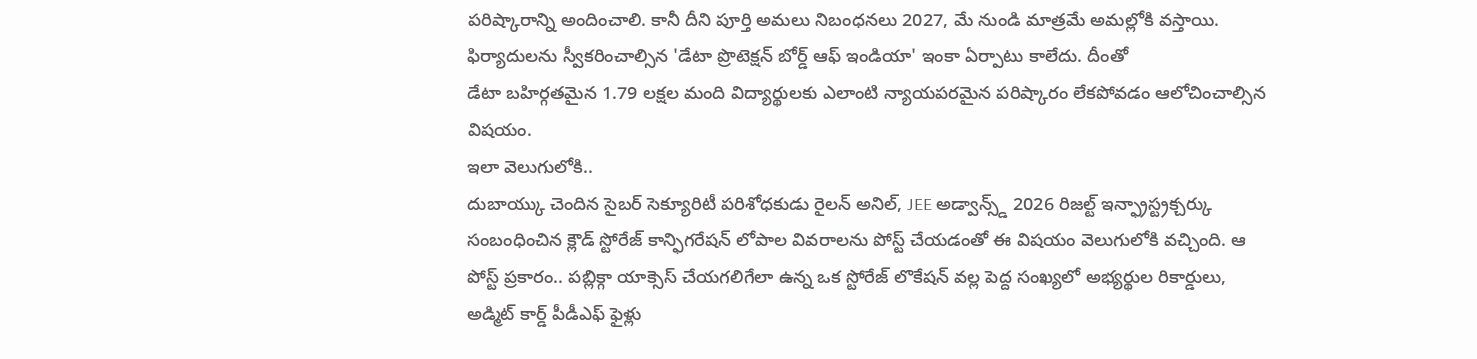పరిష్కారాన్ని అందించాలి. కానీ దీని పూర్తి అమలు నిబంధనలు 2027, మే నుండి మాత్రమే అమల్లోకి వస్తాయి. ఫిర్యాదులను స్వీకరించాల్సిన 'డేటా ప్రొటెక్షన్ బోర్డ్ ఆఫ్ ఇండియా' ఇంకా ఏర్పాటు కాలేదు. దీంతో
డేటా బహిర్గతమైన 1.79 లక్షల మంది విద్యార్థులకు ఎలాంటి న్యాయపరమైన పరిష్కారం లేకపోవడం ఆలోచించాల్సిన విషయం.
ఇలా వెలుగులోకి..
దుబాయ్కు చెందిన సైబర్ సెక్యూరిటీ పరిశోధకుడు రైలన్ అనిల్, JEE అడ్వాన్స్డ్ 2026 రిజల్ట్ ఇన్ఫ్రాస్ట్రక్చర్కు సంబంధించిన క్లౌడ్ స్టోరేజ్ కాన్ఫిగరేషన్ లోపాల వివరాలను పోస్ట్ చేయడంతో ఈ విషయం వెలుగులోకి వచ్చింది. ఆ పోస్ట్ ప్రకారం.. పబ్లిక్గా యాక్సెస్ చేయగలిగేలా ఉన్న ఒక స్టోరేజ్ లొకేషన్ వల్ల పెద్ద సంఖ్యలో అభ్యర్థుల రికార్డులు, అడ్మిట్ కార్డ్ పీడీఎఫ్ ఫైళ్లు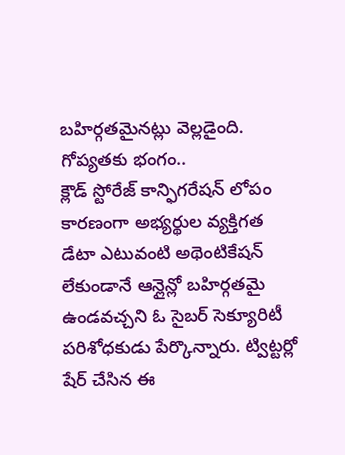బహిర్గతమైనట్లు వెల్లడైంది.
గోప్యతకు భంగం..
క్లౌడ్ స్టోరేజ్ కాన్ఫిగరేషన్ లోపం కారణంగా అభ్యర్థుల వ్యక్తిగత డేటా ఎటువంటి అథెంటికేషన్ లేకుండానే ఆన్లైన్లో బహిర్గతమై ఉండవచ్చని ఓ సైబర్ సెక్యూరిటీ పరిశోధకుడు పేర్కొన్నారు. ట్విట్టర్లో షేర్ చేసిన ఈ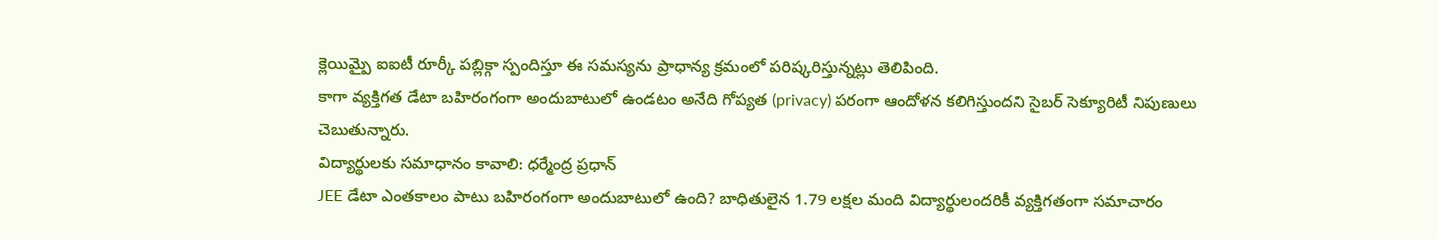క్లెయిమ్పై ఐఐటీ రూర్కీ పబ్లిక్గా స్పందిస్తూ ఈ సమస్యను ప్రాధాన్య క్రమంలో పరిష్కరిస్తున్నట్లు తెలిపింది.
కాగా వ్యక్తిగత డేటా బహిరంగంగా అందుబాటులో ఉండటం అనేది గోప్యత (privacy) పరంగా ఆందోళన కలిగిస్తుందని సైబర్ సెక్యూరిటీ నిపుణులు చెబుతున్నారు.
విద్యార్థులకు సమాధానం కావాలి: ధర్మేంద్ర ప్రధాన్
JEE డేటా ఎంతకాలం పాటు బహిరంగంగా అందుబాటులో ఉంది? బాధితులైన 1.79 లక్షల మంది విద్యార్థులందరికీ వ్యక్తిగతంగా సమాచారం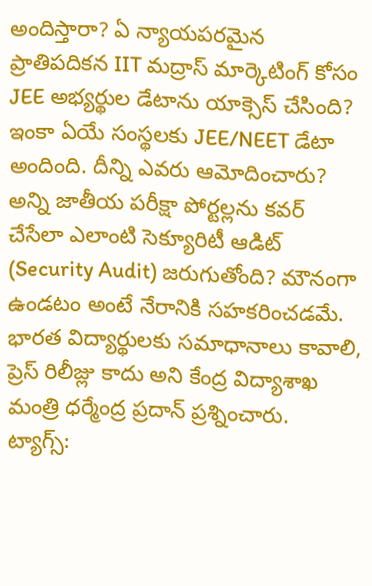అందిస్తారా? ఏ న్యాయపరమైన ప్రాతిపదికన IIT మద్రాస్ మార్కెటింగ్ కోసం JEE అభ్యర్థుల డేటాను యాక్సెస్ చేసింది? ఇంకా ఏయే సంస్థలకు JEE/NEET డేటా అందింది. దీన్ని ఎవరు ఆమోదించారు? అన్ని జాతీయ పరీక్షా పోర్టల్లను కవర్ చేసేలా ఎలాంటి సెక్యూరిటీ ఆడిట్ (Security Audit) జరుగుతోంది? మౌనంగా ఉండటం అంటే నేరానికి సహకరించడమే. భారత విద్యార్థులకు సమాధానాలు కావాలి, ప్రెస్ రిలీజ్లు కాదు అని కేంద్ర విద్యాశాఖ మంత్రి ధర్మేంద్ర ప్రదాన్ ప్రశ్నించారు.
ట్యాగ్స్: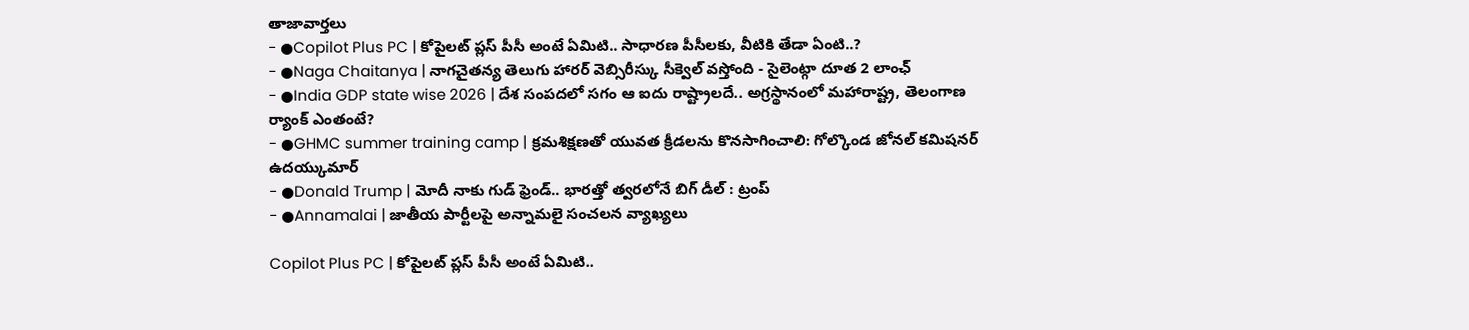తాజావార్తలు
- ●Copilot Plus PC | కోపైలట్ ప్లస్ పీసీ అంటే ఏమిటి.. సాధారణ పీసీలకు, వీటికి తేడా ఏంటి..?
- ●Naga Chaitanya | నాగచైతన్య తెలుగు హారర్ వెబ్సిరీస్కు సీక్వెల్ వస్తోంది - సైలెంట్గా దూత 2 లాంఛ్
- ●India GDP state wise 2026 | దేశ సంపదలో సగం ఆ ఐదు రాష్ట్రాలదే.. అగ్రస్థానంలో మహారాష్ట్ర, తెలంగాణ ర్యాంక్ ఎంతంటే?
- ●GHMC summer training camp | క్రమశిక్షణతో యువత క్రీడలను కొనసాగించాలి: గోల్కొండ జోనల్ కమిషనర్ ఉదయ్కుమార్
- ●Donald Trump | మోదీ నాకు గుడ్ ఫ్రెండ్.. భారత్తో త్వరలోనే బిగ్ డీల్ : ట్రంప్
- ●Annamalai | జాతీయ పార్టీలపై అన్నామలై సంచలన వ్యాఖ్యలు

Copilot Plus PC | కోపైలట్ ప్లస్ పీసీ అంటే ఏమిటి..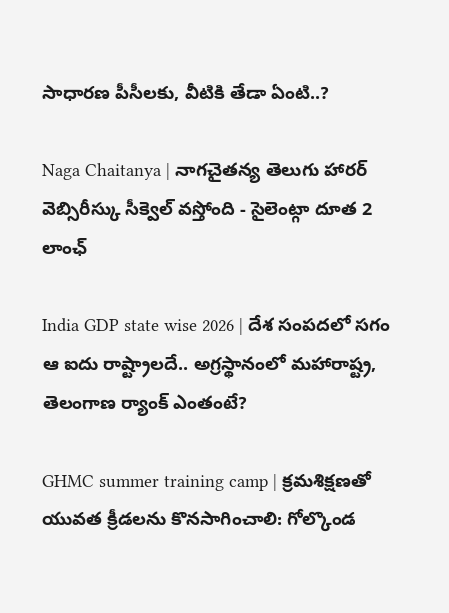సాధారణ పీసీలకు, వీటికి తేడా ఏంటి..?

Naga Chaitanya | నాగచైతన్య తెలుగు హారర్ వెబ్సిరీస్కు సీక్వెల్ వస్తోంది - సైలెంట్గా దూత 2 లాంఛ్

India GDP state wise 2026 | దేశ సంపదలో సగం ఆ ఐదు రాష్ట్రాలదే.. అగ్రస్థానంలో మహారాష్ట్ర, తెలంగాణ ర్యాంక్ ఎంతంటే?

GHMC summer training camp | క్రమశిక్షణతో యువత క్రీడలను కొనసాగించాలి: గోల్కొండ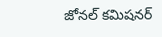జోనల్ కమిషనర్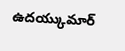ఉదయ్కుమార్